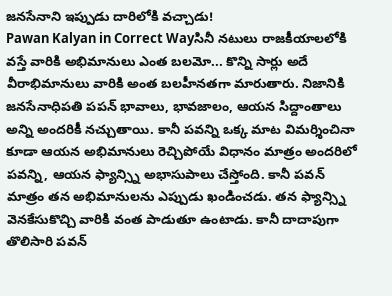జనసేనాని ఇప్పుడు దారిలోకి వచ్చాడు!
Pawan Kalyan in Correct Wayసినీ నటులు రాజకీయాలలోకి వస్తే వారికి అభిమానులు ఎంత బలమో... కొన్ని సార్లు అదే వీరాభిమానులు వారికి అంత బలహీనతగా మారుతారు. నిజానికి జనసేనాధిపతి పపన్ భావాలు, భావజాలం, ఆయన సిద్దాంతాలు అన్ని అందరికీ నచ్చుతాయి. కానీ పవన్ని ఒక్క మాట విమర్శించినా కూడా ఆయన అభిమానులు రెచ్చిపోయే విధానం మాత్రం అందరిలో పవన్ని, ఆయన ఫ్యాన్స్ని అభాసుపాలు చేస్తోంది. కానీ పవన్ మాత్రం తన అభిమానులను ఎప్పుడు ఖండించడు. తన ఫ్యాన్స్ని వెనకేసుకొచ్చి వారికి వంత పాడుతూ ఉంటాడు. కానీ దాదాపుగా తొలిసారి పవన్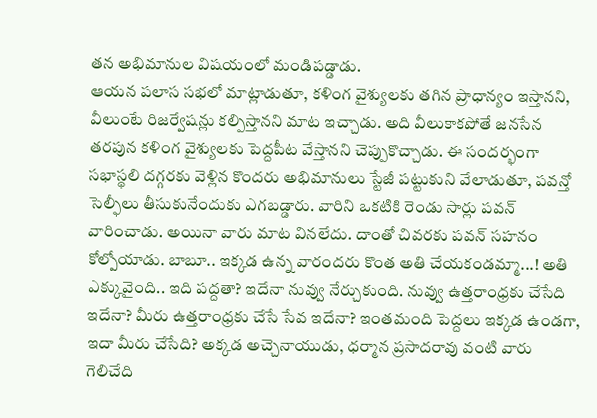తన అభిమానుల విషయంలో మండిపడ్డాడు.
ఆయన పలాస సభలో మాట్లాడుతూ, కళింగ వైశ్యులకు తగిన ప్రాధాన్యం ఇస్తానని, వీలుంటే రిజర్వేషన్లు కల్పిస్తానని మాట ఇచ్చాడు. అది వీలుకాకపోతే జనసేన తరపున కళింగ వైశ్యులకు పెద్దపీట వేస్తానని చెప్పుకొచ్చాడు. ఈ సందర్భంగా సభాస్థలి దగ్గరకు వెళ్లిన కొందరు అభిమానులు స్టేజీ పట్టుకుని వేలాడుతూ, పవన్తో సెల్ఫీలు తీసుకునేందుకు ఎగబడ్డారు. వారిని ఒకటికి రెండు సార్లు పవన్ వారించాడు. అయినా వారు మాట వినలేదు. దాంతో చివరకు పవన్ సహనం కోల్పోయాడు. బాబూ.. ఇక్కడ ఉన్న వారందరు కొంత అతి చేయకండమ్మా...! అతి ఎక్కువైంది.. ఇది పద్దతా? ఇదేనా నువ్వు నేర్చుకుంది. నువ్వు ఉత్తరాంధ్రకు చేసేది ఇదేనా? మీరు ఉత్తరాంధ్రకు చేసే సేవ ఇదేనా? ఇంతమంది పెద్దలు ఇక్కడ ఉండగా, ఇదా మీరు చేసేది? అక్కడ అచ్చెనాయుడు, ధర్మాన ప్రసాదరావు వంటి వారు గెలిచేది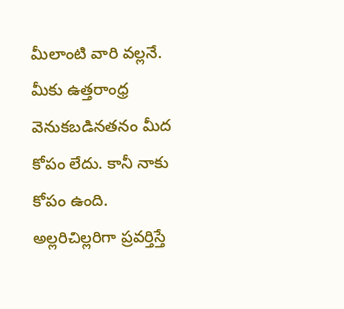మీలాంటి వారి వల్లనే. మీకు ఉత్తరాంధ్ర వెనుకబడినతనం మీద కోపం లేదు. కానీ నాకు కోపం ఉంది. అల్లరిచిల్లరిగా ప్రవర్తిస్తే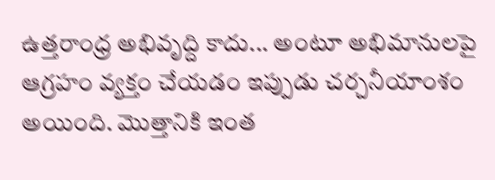ఉత్తరాంధ్ర అభివృద్ది కాదు... అంటూ అభిమానులపై ఆగ్రహం వ్యక్తం చేయడం ఇప్పుడు చర్చనీయాంశం అయింది. మొత్తానికి ఇంత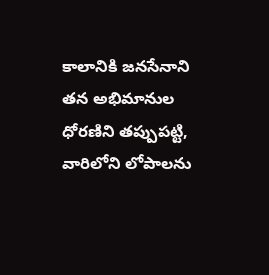కాలానికి జనసేనాని తన అభిమానుల ధోరణిని తప్పుపట్టి, వారిలోని లోపాలను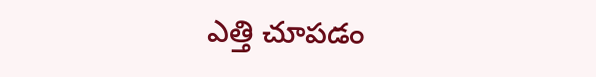ఎత్తి చూపడం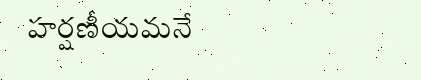హర్షణీయమనే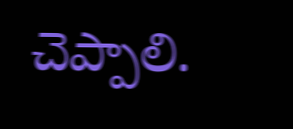చెప్పాలి.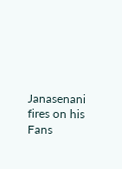Janasenani fires on his Fans